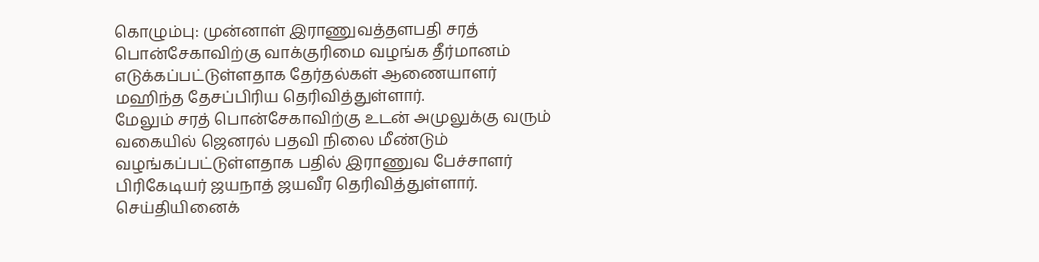கொழும்பு: முன்னாள் இராணுவத்தளபதி சரத் பொன்சேகாவிற்கு வாக்குரிமை வழங்க தீர்மானம் எடுக்கப்பட்டுள்ளதாக தேர்தல்கள் ஆணையாளர் மஹிந்த தேசப்பிரிய தெரிவித்துள்ளார்.
மேலும் சரத் பொன்சேகாவிற்கு உடன் அமுலுக்கு வரும் வகையில் ஜெனரல் பதவி நிலை மீண்டும் வழங்கப்பட்டுள்ளதாக பதில் இராணுவ பேச்சாளர் பிரிகேடியர் ஜயநாத் ஜயவீர தெரிவித்துள்ளார்.
செய்தியினைக்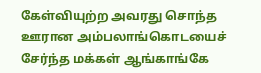கேள்வியுற்ற அவரது சொந்த ஊரான அம்பலாங்கொடயைச் சேர்ந்த மக்கள் ஆங்காங்கே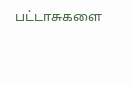பட்டாசுகளை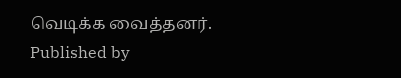வெடிக்க வைத்தனர்.
Published by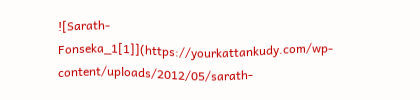![Sarath-Fonseka_1[1]](https://yourkattankudy.com/wp-content/uploads/2012/05/sarath-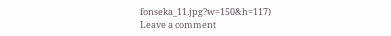fonseka_11.jpg?w=150&h=117)
Leave a comment